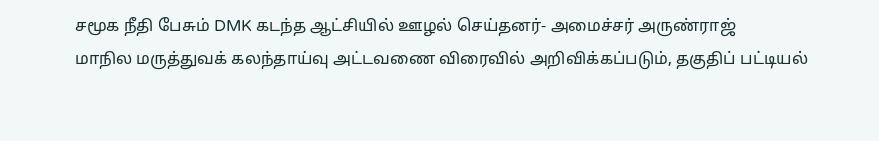சமூக நீதி பேசும் DMK கடந்த ஆட்சியில் ஊழல் செய்தனர்- அமைச்சர் அருண்ராஜ்
மாநில மருத்துவக் கலந்தாய்வு அட்டவணை விரைவில் அறிவிக்கப்படும், தகுதிப் பட்டியல்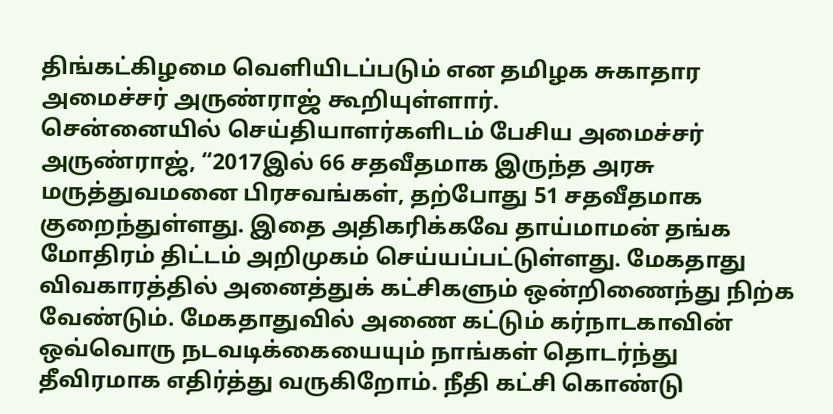திங்கட்கிழமை வெளியிடப்படும் என தமிழக சுகாதார அமைச்சர் அருண்ராஜ் கூறியுள்ளார்.
சென்னையில் செய்தியாளர்களிடம் பேசிய அமைச்சர் அருண்ராஜ், “2017இல் 66 சதவீதமாக இருந்த அரசு மருத்துவமனை பிரசவங்கள், தற்போது 51 சதவீதமாக குறைந்துள்ளது. இதை அதிகரிக்கவே தாய்மாமன் தங்க மோதிரம் திட்டம் அறிமுகம் செய்யப்பட்டுள்ளது. மேகதாது விவகாரத்தில் அனைத்துக் கட்சிகளும் ஒன்றிணைந்து நிற்க வேண்டும். மேகதாதுவில் அணை கட்டும் கர்நாடகாவின் ஒவ்வொரு நடவடிக்கையையும் நாங்கள் தொடர்ந்து தீவிரமாக எதிர்த்து வருகிறோம். நீதி கட்சி கொண்டு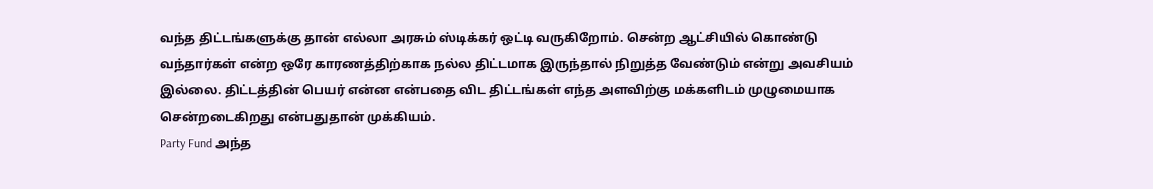வந்த திட்டங்களுக்கு தான் எல்லா அரசும் ஸ்டிக்கர் ஒட்டி வருகிறோம். சென்ற ஆட்சியில் கொண்டு வந்தார்கள் என்ற ஒரே காரணத்திற்காக நல்ல திட்டமாக இருந்தால் நிறுத்த வேண்டும் என்று அவசியம் இல்லை. திட்டத்தின் பெயர் என்ன என்பதை விட திட்டங்கள் எந்த அளவிற்கு மக்களிடம் முழுமையாக சென்றடைகிறது என்பதுதான் முக்கியம்.
Party Fund அந்த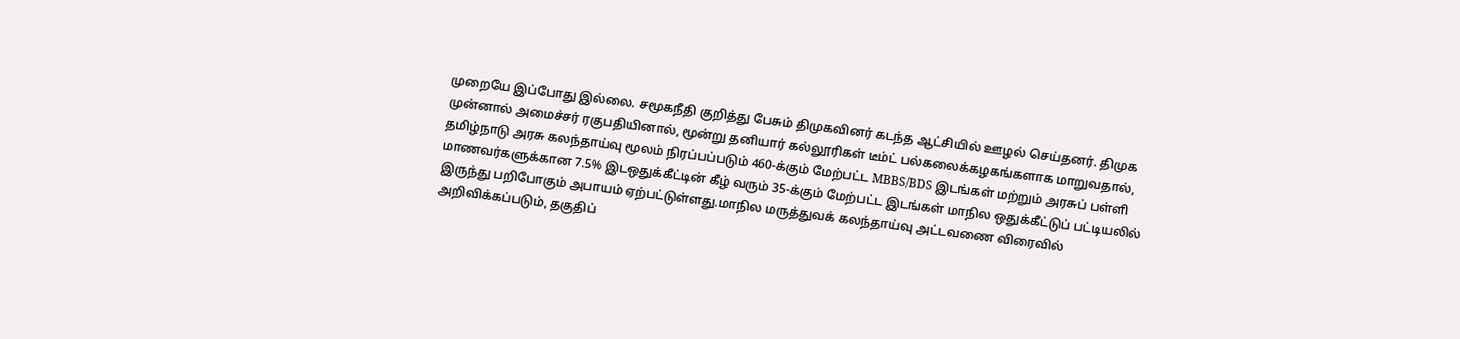முறையே இப்போது இல்லை. சமூகநீதி குறித்து பேசும் திமுகவினர் கடந்த ஆட்சியில் ஊழல் செய்தனர். திமுக முன்னால் அமைச்சர் ரகுபதியினால், மூன்று தனியார் கல்லூரிகள் டீம்ட் பல்கலைக்கழகங்களாக மாறுவதால், தமிழ்நாடு அரசு கலந்தாய்வு மூலம் நிரப்பப்படும் 460-க்கும் மேற்பட்ட MBBS/BDS இடங்கள் மற்றும் அரசுப் பள்ளி மாணவர்களுக்கான 7.5% இடஒதுக்கீட்டின் கீழ் வரும் 35-க்கும் மேற்பட்ட இடங்கள் மாநில ஒதுக்கீட்டுப் பட்டியலில் இருந்து பறிபோகும் அபாயம் ஏற்பட்டுள்ளது.மாநில மருத்துவக் கலந்தாய்வு அட்டவணை விரைவில் அறிவிக்கப்படும், தகுதிப்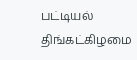பட்டியல் திங்கட்கிழமை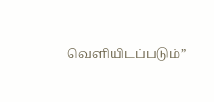வெளியிடப்படும்”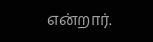என்றார்.